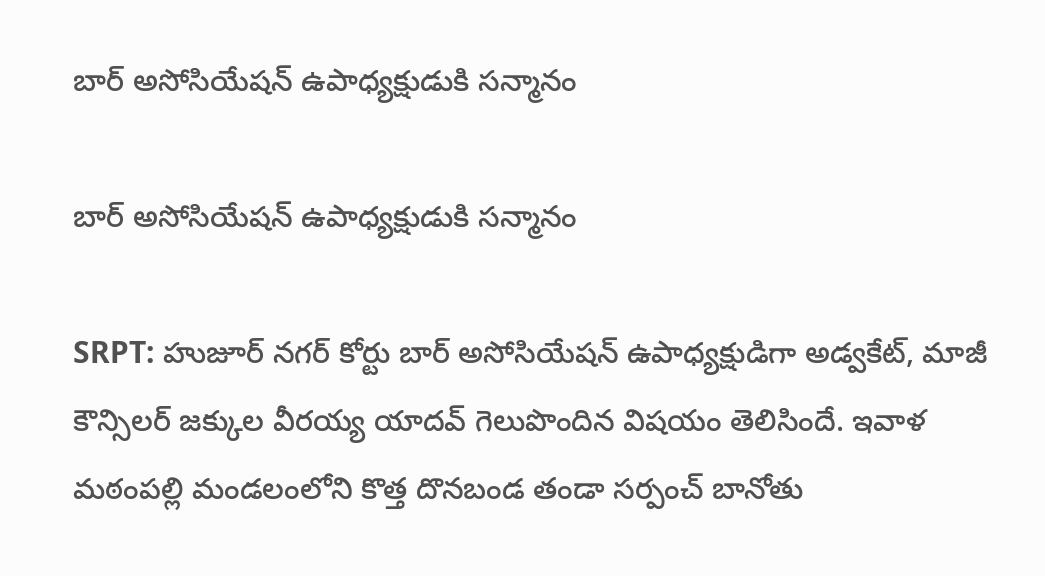బార్ అసోసియేషన్ ఉపాధ్యక్షుడుకి సన్మానం

బార్ అసోసియేషన్ ఉపాధ్యక్షుడుకి సన్మానం

SRPT: హుజూర్ నగర్ కోర్టు బార్ అసోసియేషన్ ఉపాధ్యక్షుడిగా అడ్వకేట్, మాజీ కౌన్సిలర్ జక్కుల వీరయ్య యాదవ్‌ గెలుపొందిన విషయం తెలిసిందే. ఇవాళ మఠంపల్లి మండలంలోని కొత్త దొనబండ తండా సర్పంచ్ బానోతు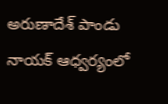అరుణాదేశ్ పాండు నాయక్ ఆధ్వర్యంలో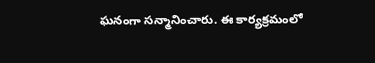ఘనంగా సన్మానించారు. ఈ కార్యక్రమంలో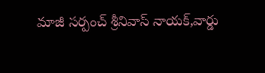మాజీ సర్పంచ్ శ్రీనివాస్ నాయక్,వార్డు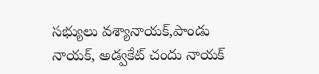సభ్యులు వశ్యానాయక్,పాండు నాయక్, అడ్వకేట్ చందు నాయక్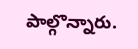పాల్గొన్నారు.